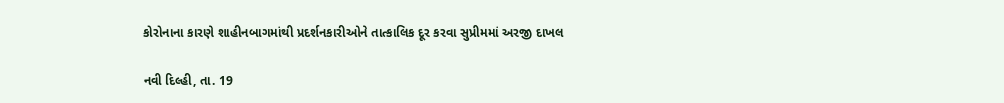કોરોનાના કારણે શાહીનબાગમાંથી પ્રદર્શનકારીઓને તાત્કાલિક દૂર કરવા સુપ્રીમમાં અરજી દાખલ

નવી દિલ્હી, તા. 19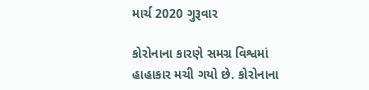માર્ચ 2020 ગુરૂવાર

કોરોનાના કારણે સમગ્ર વિશ્વમાં હાહાકાર મચી ગયો છે. કોરોનાના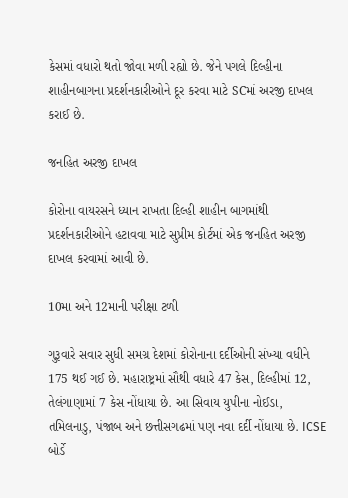કેસમાં વધારો થતો જોવા મળી રહ્યો છે. જેને પગલે દિલ્હીના શાહીનબાગના પ્રદર્શનકારીઓને દૂર કરવા માટે SCમાં અરજી દાખલ કરાઈ છે.

જનહિત અરજી દાખલ

કોરોના વાયરસને ધ્યાન રાખતા દિલ્હી શાહીન બાગમાંથી પ્રદર્શનકારીઓને હટાવવા માટે સુપ્રીમ કોર્ટમાં એક જનહિત અરજી દાખલ કરવામાં આવી છે.

10મા અને 12માની પરીક્ષા ટળી

ગુરૂવારે સવાર સુધી સમગ્ર દેશમાં કોરોનાના દર્દીઓની સંખ્યા વધીને 175 થઈ ગઈ છે. મહારાષ્ટ્રમાં સૌથી વધારે 47 કેસ, દિલ્હીમાં 12, તેલંગાણામાં 7 કેસ નોંધાયા છે. આ સિવાય યુપીના નોઈડા, તમિલનાડુ, પંજાબ અને છત્તીસગઢમાં પણ નવા દર્દી નોંધાયા છે. ICSE બોર્ડે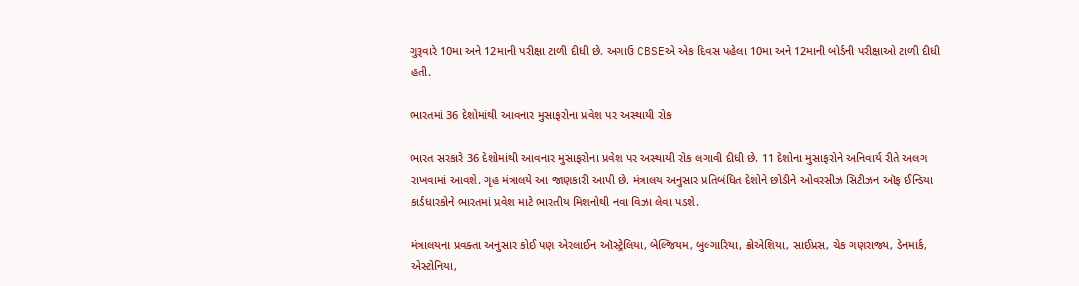ગુરૂવારે 10મા અને 12માની પરીક્ષા ટાળી દીધી છે. અગાઉ CBSEએ એક દિવસ પહેલા 10મા અને 12માની બોર્ડની પરીક્ષાઓ ટાળી દીધી હતી.

ભારતમાં 36 દેશોમાંથી આવનાર મુસાફરોના પ્રવેશ પર અસ્થાયી રોક

ભારત સરકારે 36 દેશોમાંથી આવનાર મુસાફરોના પ્રવેશ પર અસ્થાયી રોક લગાવી દીધી છે. 11 દેશોના મુસાફરોને અનિવાર્ય રીતે અલગ રાખવામાં આવશે. ગૃહ મંત્રાલયે આ જાણકારી આપી છે. મંત્રાલય અનુસાર પ્રતિબંધિત દેશોને છોડીને ઓવરસીઝ સિટીઝન ઑફ ઈન્ડિયા કાર્ડધારકોને ભારતમાં પ્રવેશ માટે ભારતીય મિશનોથી નવા વિઝા લેવા પડશે.

મંત્રાલયના પ્રવક્તા અનુસાર કોઈ પણ એરલાઈન ઑસ્ટ્રેલિયા, બેલ્જિયમ, બુલ્ગારિયા, ક્રોએશિયા, સાઈપ્રસ, ચેક ગણરાજ્ય, ડેનમાર્ક, એસ્ટોનિયા,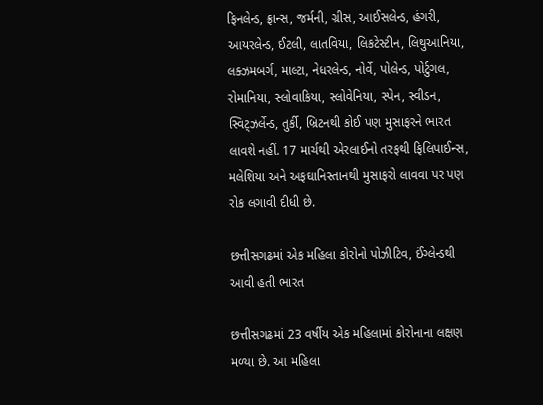ફિનલેન્ડ, ફ્રાન્સ, જર્મની, ગ્રીસ, આઈસલેન્ડ, હંગરી, આયરલેન્ડ, ઈટલી, લાતવિયા, લિકટેસ્ટીન, લિથુઆનિયા, લક્ઝમબર્ગ, માલ્ટા, નેધરલેન્ડ, નોર્વે, પોલેન્ડ, પોર્ટુગલ, રોમાનિયા, સ્લોવાકિયા, સ્લોવેનિયા, સ્પેન, સ્વીડન, સ્વિટ્ઝર્લેન્ડ, તુર્કી, બ્રિટનથી કોઈ પણ મુસાફરને ભારત લાવશે નહીં. 17 માર્ચથી એરલાઈનો તરફથી ફિલિપાઈન્સ, મલેશિયા અને અફઘાનિસ્તાનથી મુસાફરો લાવવા પર પણ રોક લગાવી દીધી છે.

છત્તીસગઢમાં એક મહિલા કોરોનો પોઝીટિવ, ઈંગ્લેન્ડથી આવી હતી ભારત

છત્તીસગઢમાં 23 વર્ષીય એક મહિલામાં કોરોનાના લક્ષણ મળ્યા છે. આ મહિલા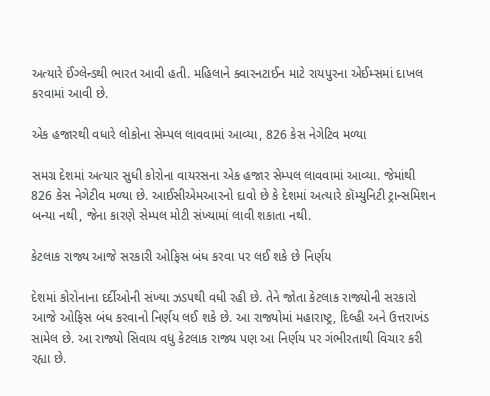અત્યારે ઈંગ્લેન્ડથી ભારત આવી હતી. મહિલાને ક્વારનટાઈન માટે રાયપુરના એઈમ્સમાં દાખલ કરવામાં આવી છે.

એક હજારથી વધારે લોકોના સેમ્પલ લાવવામાં આવ્યા, 826 કેસ નેગેટિવ મળ્યા

સમગ્ર દેશમાં અત્યાર સુધી કોરોના વાયરસના એક હજાર સેમ્પલ લાવવામાં આવ્યા. જેમાંથી 826 કેસ નેગેટીવ મળ્યા છે. આઈસીએમઆરનો દાવો છે કે દેશમાં અત્યારે કૉમ્યુનિટી ટ્રાન્સમિશન બન્યા નથી, જેના કારણે સેમ્પલ મોટી સંખ્યામાં લાવી શકાતા નથી.

કેટલાક રાજ્ય આજે સરકારી ઓફિસ બંધ કરવા પર લઈ શકે છે નિર્ણય

દેશમાં કોરોનાના દર્દીઓની સંખ્યા ઝડપથી વધી રહી છે. તેને જોતા કેટલાક રાજ્યોની સરકારો આજે ઓફિસ બંધ કરવાનો નિર્ણય લઈ શકે છે. આ રાજ્યોમાં મહારાષ્ટ્ર, દિલ્હી અને ઉત્તરાખંડ સામેલ છે. આ રાજ્યો સિવાય વધુ કેટલાક રાજ્ય પણ આ નિર્ણય પર ગંભીરતાથી વિચાર કરી રહ્યા છે.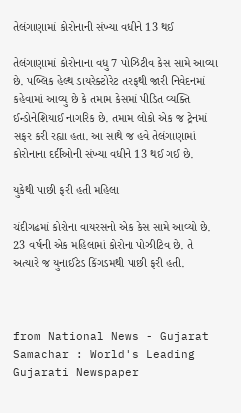તેલંગાણામાં કોરોનાની સંખ્યા વધીને 13 થઈ

તેલંગાણામાં કોરોનાના વધુ 7 પોઝિટીવ કેસ સામે આવ્યા છે. પબ્લિક હેલ્થ ડાયરેક્ટોરેટ તરફથી જારી નિવેદનમાં કહેવામાં આવ્યુ છે કે તમામ કેસમાં પીડિત વ્યક્તિ ઈન્ડોનેશિયાઈ નાગરિક છે. તમામ લોકો એક જ ટ્રેનમાં સફર કરી રહ્યા હતા. આ સાથે જ હવે તેલંગાણામાં કોરોનાના દર્દીઓની સંખ્યા વધીને 13 થઈ ગઈ છે.

યુકેથી પાછી ફરી હતી મહિલા

ચંદીગઢમાં કોરોના વાયરસનો એક કેસ સામે આવ્યો છે. 23 વર્ષની એક મહિલામાં કોરોના પોઝીટિવ છે. તે અત્યારે જ યુનાઈટેડ કિંગડમથી પાછી ફરી હતી.



from National News - Gujarat Samachar : World's Leading Gujarati Newspaper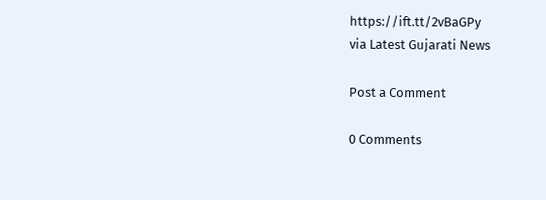https://ift.tt/2vBaGPy
via Latest Gujarati News

Post a Comment

0 Comments